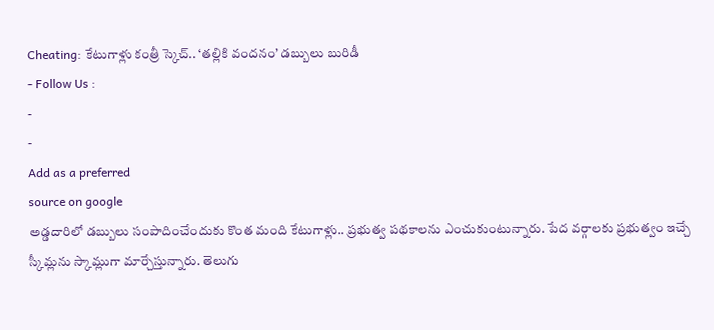Cheating: కేటుగాళ్లు కంత్రీ స్కెచ్.. ‘తల్లికి వందనం’ డబ్బులు బురిడీ
- Follow Us :
-
-
Add as a preferred
source on google
అడ్డదారిలో డబ్బులు సంపాదించేందుకు కొంత మంది కేటుగాళ్లు.. ప్రభుత్వ పథకాలను ఎంచుకుంటున్నారు. పేద వర్గాలకు ప్రభుత్వం ఇచ్చే స్కీమ్లను స్కామ్లుగా మార్చేస్తున్నారు. తెలుగు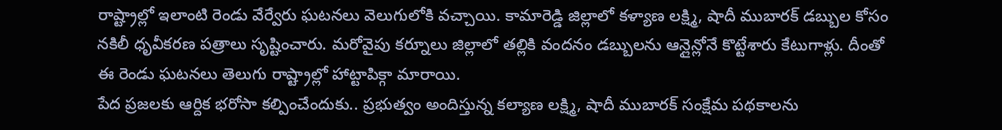రాష్ట్రాల్లో ఇలాంటి రెండు వేర్వేరు ఘటనలు వెలుగులోకి వచ్చాయి. కామారెడ్డి జిల్లాలో కళ్యాణ లక్ష్మి, షాదీ ముబారక్ డబ్బుల కోసం నకిలీ ధృవీకరణ పత్రాలు సృష్టించారు. మరోవైపు కర్నూలు జిల్లాలో తల్లికి వందనం డబ్బులను ఆన్లైన్లోనే కొట్టేశారు కేటుగాళ్లు. దీంతో ఈ రెండు ఘటనలు తెలుగు రాష్ట్రాల్లో హాట్టాపిక్గా మారాయి.
పేద ప్రజలకు ఆర్దిక భరోసా కల్పించేందుకు.. ప్రభుత్వం అందిస్తున్న కల్యాణ లక్ష్మి, షాదీ ముబారక్ సంక్షేమ పథకాలను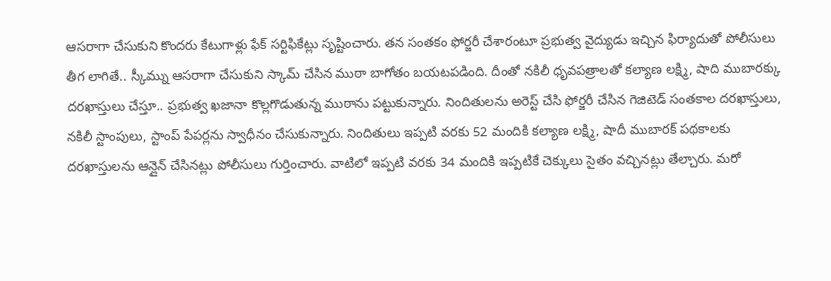ఆసరాగా చేసుకుని కొందరు కేటుగాళ్లు ఫేక్ సర్టిఫికేట్లు సృష్టించారు. తన సంతకం ఫోర్జరీ చేశారంటూ ప్రభుత్వ వైద్యుడు ఇచ్చిన ఫిర్యాదుతో పోలీసులు తీగ లాగితే.. స్కీమ్ను ఆసరాగా చేసుకుని స్కామ్ చేసిన ముఠా బాగోతం బయటపడింది. దీంతో నకిలీ ధృవపత్రాలతో కల్యాణ లక్ష్మి, షాది ముబారక్కు దరఖాస్తులు చేస్తూ.. ప్రభుత్వ ఖజానా కొల్లగొడుతున్న ముఠాను పట్టుకున్నారు. నిందితులను అరెస్ట్ చేసి ఫోర్జరీ చేసిన గెజిటెడ్ సంతకాల దరఖాస్తులు, నకిలీ స్టాంపులు, స్టాంప్ పేపర్లను స్వాధీనం చేసుకున్నారు. నిందితులు ఇప్పటి వరకు 52 మందికి కల్యాణ లక్ష్మి, షాదీ ముబారక్ పథకాలకు దరఖాస్తులను ఆన్లైన్ చేసినట్లు పోలీసులు గుర్తించారు. వాటిలో ఇప్పటి వరకు 34 మందికి ఇప్పటికే చెక్కులు సైతం వచ్చినట్లు తేల్చారు. మరో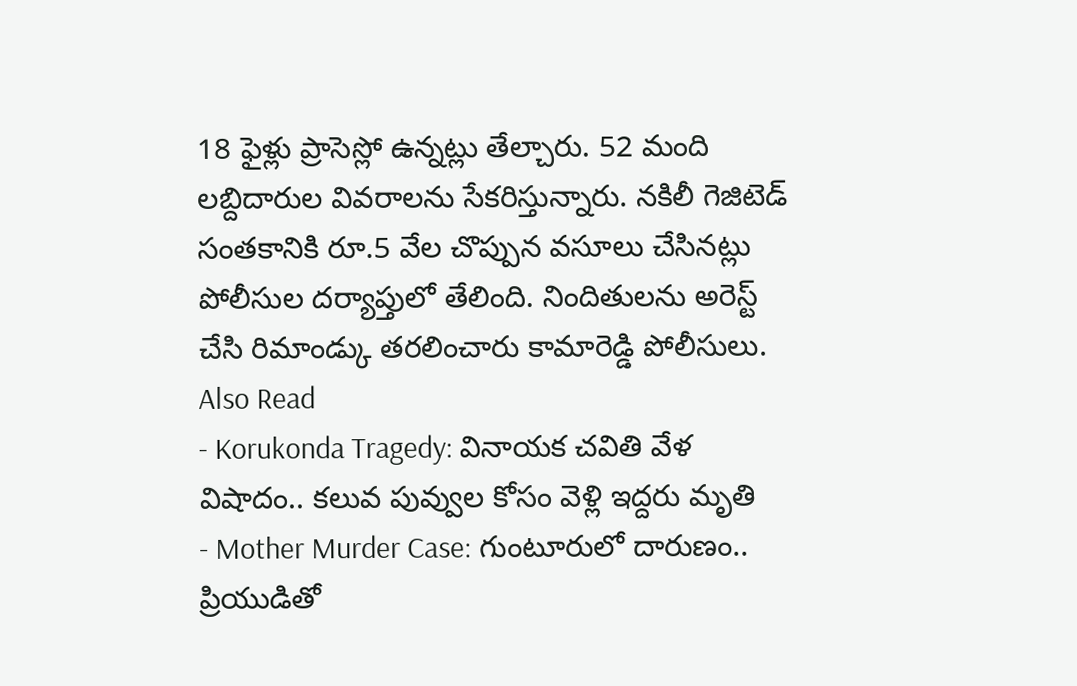18 ఫైళ్లు ప్రాసెస్లో ఉన్నట్లు తేల్చారు. 52 మంది లబ్దిదారుల వివరాలను సేకరిస్తున్నారు. నకిలీ గెజిటెడ్ సంతకానికి రూ.5 వేల చొప్పున వసూలు చేసినట్లు పోలీసుల దర్యాప్తులో తేలింది. నిందితులను అరెస్ట్ చేసి రిమాండ్కు తరలించారు కామారెడ్డి పోలీసులు.
Also Read
- Korukonda Tragedy: వినాయక చవితి వేళ విషాదం.. కలువ పువ్వుల కోసం వెళ్లి ఇద్దరు మృతి
- Mother Murder Case: గుంటూరులో దారుణం.. ప్రియుడితో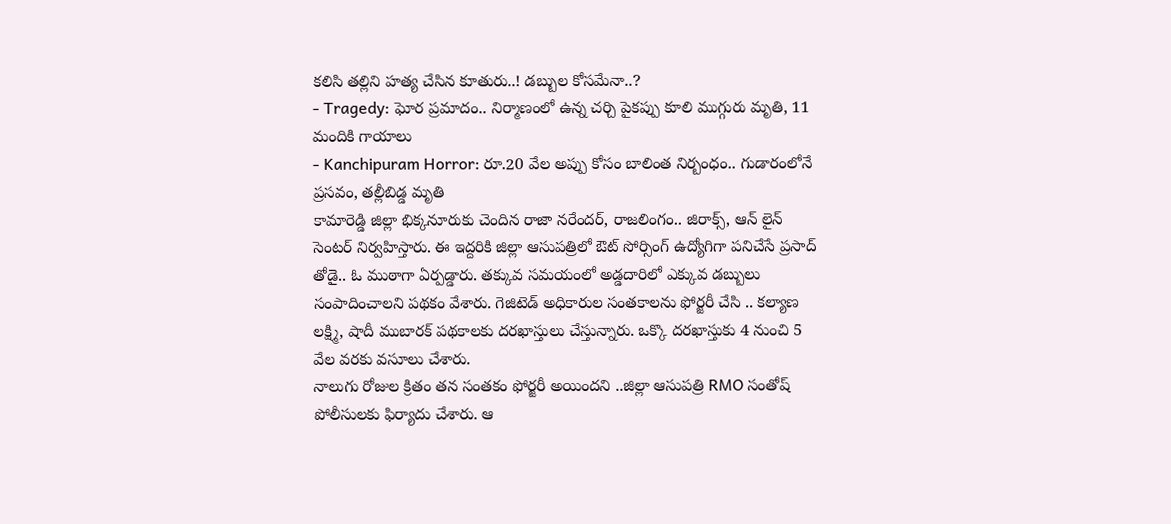కలిసి తల్లిని హత్య చేసిన కూతురు..! డబ్బుల కోసమేనా..?
- Tragedy: ఘోర ప్రమాదం.. నిర్మాణంలో ఉన్న చర్చి పైకప్పు కూలి ముగ్గురు మృతి, 11 మందికి గాయాలు
- Kanchipuram Horror: రూ.20 వేల అప్పు కోసం బాలింత నిర్బంధం.. గుడారంలోనే ప్రసవం, తల్లీబిడ్డ మృతి
కామారెడ్డి జిల్లా భిక్కనూరుకు చెందిన రాజా నరేందర్, రాజలింగం.. జిరాక్స్, ఆన్ లైన్ సెంటర్ నిర్వహిస్తారు. ఈ ఇద్దరికి జిల్లా ఆసుపత్రిలో ఔట్ సోర్సింగ్ ఉద్యోగిగా పనిచేసే ప్రసాద్ తోడై.. ఓ ముఠాగా ఏర్పడ్డారు. తక్కువ సమయంలో అడ్డదారిలో ఎక్కువ డబ్బులు సంపాదించాలని పథకం వేశారు. గెజిటెడ్ అధికారుల సంతకాలను ఫోర్జరీ చేసి .. కల్యాణ లక్ష్మి, షాదీ ముబారక్ పథకాలకు దరఖాస్తులు చేస్తున్నారు. ఒక్కొ దరఖాస్తుకు 4 నుంచి 5 వేల వరకు వసూలు చేశారు.
నాలుగు రోజుల క్రితం తన సంతకం ఫోర్జరీ అయిందని ..జిల్లా ఆసుపత్రి RMO సంతోష్ పోలీసులకు ఫిర్యాదు చేశారు. ఆ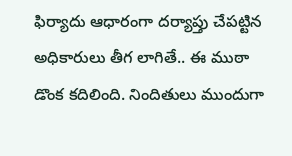ఫిర్యాదు ఆధారంగా దర్యాప్తు చేపట్టిన అధికారులు తీగ లాగితే.. ఈ ముఠా డొంక కదిలింది. నిందితులు ముందుగా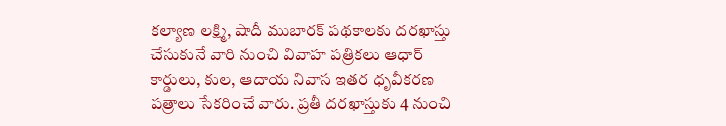కల్యాణ లక్ష్మి, షాదీ ముబారక్ పథకాలకు దరఖాస్తు చేసుకునే వారి నుంచి వివాహ పత్రికలు ఆధార్ కార్డులు, కుల, ఆదాయ నివాస ఇతర ధృవీకరణ పత్రాలు సేకరించే వారు. ప్రతీ దరఖాస్తుకు 4 నుంచి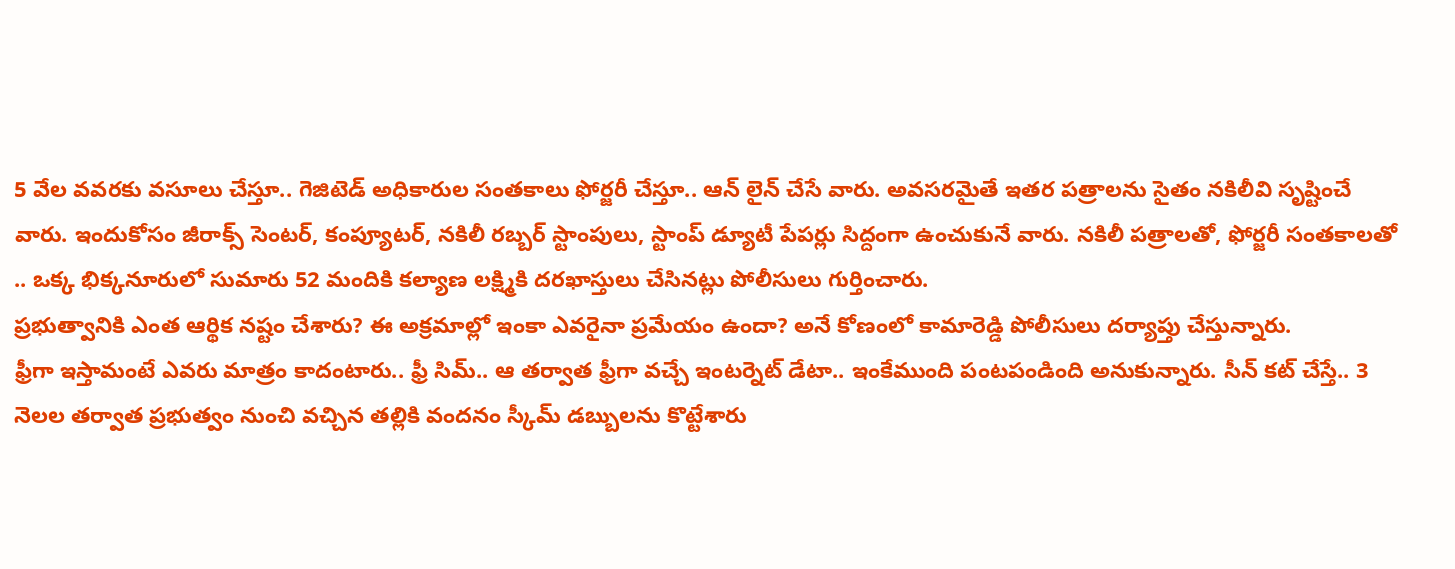5 వేల వవరకు వసూలు చేస్తూ.. గెజిటెడ్ అధికారుల సంతకాలు ఫోర్జరీ చేస్తూ.. ఆన్ లైన్ చేసే వారు. అవసరమైతే ఇతర పత్రాలను సైతం నకిలీవి సృష్టించే వారు. ఇందుకోసం జీరాక్స్ సెంటర్, కంప్యూటర్, నకిలీ రబ్బర్ స్టాంపులు, స్టాంప్ డ్యూటీ పేపర్లు సిద్దంగా ఉంచుకునే వారు. నకిలీ పత్రాలతో, ఫోర్జరీ సంతకాలతో .. ఒక్క భిక్కనూరులో సుమారు 52 మందికి కల్యాణ లక్ష్మికి దరఖాస్తులు చేసినట్లు పోలీసులు గుర్తించారు.
ప్రభుత్వానికి ఎంత ఆర్థిక నష్టం చేశారు? ఈ అక్రమాల్లో ఇంకా ఎవరైనా ప్రమేయం ఉందా? అనే కోణంలో కామారెడ్డి పోలీసులు దర్యాప్తు చేస్తున్నారు.
ఫ్రీగా ఇస్తామంటే ఎవరు మాత్రం కాదంటారు.. ఫ్రీ సిమ్.. ఆ తర్వాత ఫ్రీగా వచ్చే ఇంటర్నెట్ డేటా.. ఇంకేముంది పంటపండింది అనుకున్నారు. సీన్ కట్ చేస్తే.. 3 నెలల తర్వాత ప్రభుత్వం నుంచి వచ్చిన తల్లికి వందనం స్కీమ్ డబ్బులను కొట్టేశారు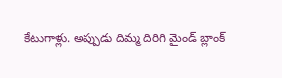కేటుగాళ్లు. అప్పుడు దిమ్మ దిరిగి మైండ్ బ్లాంక్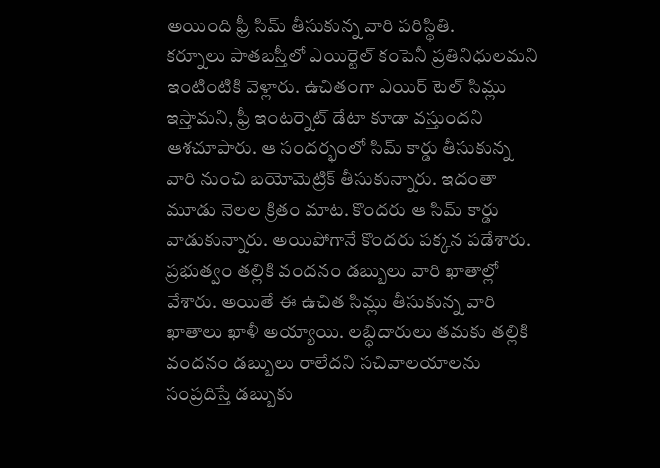అయింది ఫ్రీ సిమ్ తీసుకున్న వారి పరిస్థితి.
కర్నూలు పాతబస్తీలో ఎయిర్టెల్ కంపెనీ ప్రతినిధులమని ఇంటింటికి వెళ్లారు. ఉచితంగా ఎయిర్ టెల్ సిమ్లు ఇస్తామని, ఫ్రీ ఇంటర్నెట్ డేటా కూడా వస్తుందని ఆశచూపారు. ఆ సందర్భంలో సిమ్ కార్డు తీసుకున్న వారి నుంచి బయోమెట్రిక్ తీసుకున్నారు. ఇదంతా మూడు నెలల క్రితం మాట. కొందరు ఆ సిమ్ కార్డు వాడుకున్నారు. అయిపోగానే కొందరు పక్కన పడేశారు. ప్రభుత్వం తల్లికి వందనం డబ్బులు వారి ఖాతాల్లో వేశారు. అయితే ఈ ఉచిత సిమ్లు తీసుకున్న వారి ఖాతాలు ఖాళీ అయ్యాయి. లబ్ధిదారులు తమకు తల్లికి వందనం డబ్బులు రాలేదని సచివాలయాలను సంప్రదిస్తే డబ్బుకు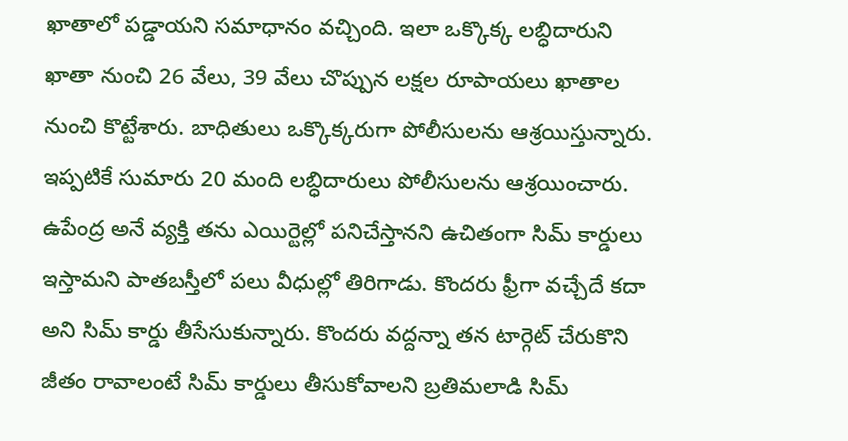ఖాతాలో పడ్డాయని సమాధానం వచ్చింది. ఇలా ఒక్కొక్క లబ్ధిదారుని ఖాతా నుంచి 26 వేలు, 39 వేలు చొప్పున లక్షల రూపాయలు ఖాతాల నుంచి కొట్టేశారు. బాధితులు ఒక్కొక్కరుగా పోలీసులను ఆశ్రయిస్తున్నారు. ఇప్పటికే సుమారు 20 మంది లబ్ధిదారులు పోలీసులను ఆశ్రయించారు.
ఉపేంద్ర అనే వ్యక్తి తను ఎయిర్టెల్లో పనిచేస్తానని ఉచితంగా సిమ్ కార్డులు ఇస్తామని పాతబస్తీలో పలు వీధుల్లో తిరిగాడు. కొందరు ఫ్రీగా వచ్చేదే కదా అని సిమ్ కార్డు తీసేసుకున్నారు. కొందరు వద్దన్నా తన టార్గెట్ చేరుకొని జీతం రావాలంటే సిమ్ కార్డులు తీసుకోవాలని బ్రతిమలాడి సిమ్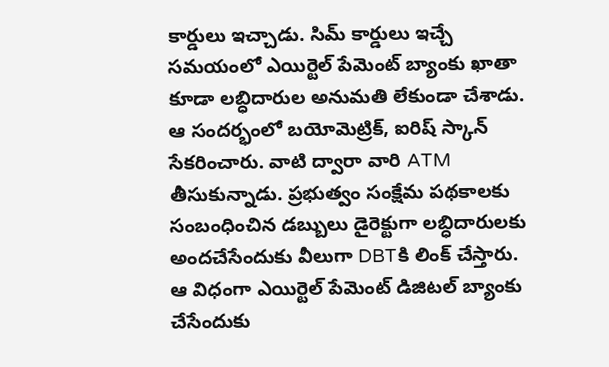కార్డులు ఇచ్చాడు. సిమ్ కార్డులు ఇచ్చే సమయంలో ఎయిర్టెల్ పేమెంట్ బ్యాంకు ఖాతా కూడా లబ్ధిదారుల అనుమతి లేకుండా చేశాడు. ఆ సందర్భంలో బయోమెట్రిక్, ఐరిష్ స్కాన్ సేకరించారు. వాటి ద్వారా వారి ATM తీసుకున్నాడు. ప్రభుత్వం సంక్షేమ పథకాలకు సంబంధించిన డబ్బులు డైరెక్టుగా లబ్ధిదారులకు అందచేసేందుకు వీలుగా DBTకి లింక్ చేస్తారు. ఆ విధంగా ఎయిర్టెల్ పేమెంట్ డిజిటల్ బ్యాంకు చేసేందుకు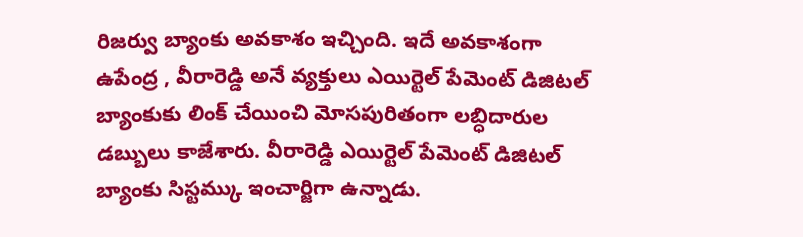రిజర్వు బ్యాంకు అవకాశం ఇచ్చింది. ఇదే అవకాశంగా ఉపేంద్ర , వీరారెడ్డి అనే వ్యక్తులు ఎయిర్టెల్ పేమెంట్ డిజిటల్ బ్యాంకుకు లింక్ చేయించి మోసపురితంగా లబ్ధిదారుల డబ్బులు కాజేశారు. వీరారెడ్డి ఎయిర్టెల్ పేమెంట్ డిజిటల్ బ్యాంకు సిస్టమ్కు ఇంచార్జిగా ఉన్నాడు.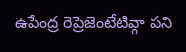ఉపేంద్ర రెప్రెజెంటేటివ్గా పని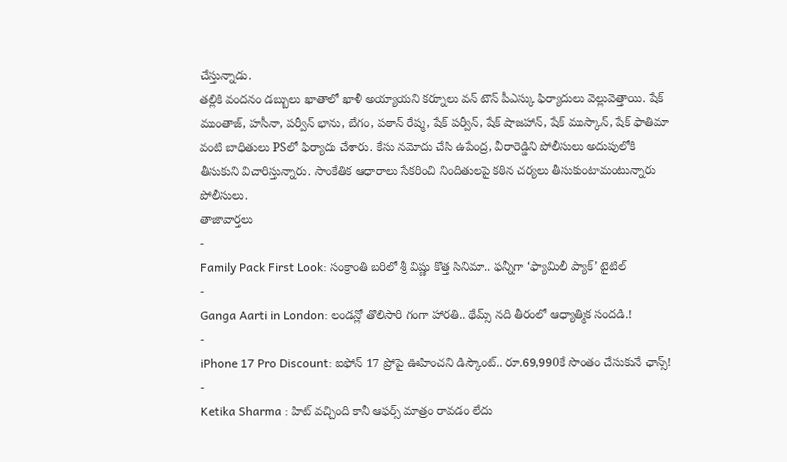చేస్తున్నాడు.
తల్లికి వందనం డబ్బులు ఖాతాలో ఖాళీ అయ్యాయని కర్నూలు వన్ టౌన్ పీఎస్కు ఫిర్యాదులు వెల్లువెత్తాయి. షేక్ ముంతాజ్, హసీనా, పర్వీన్ భాను, బేగం, పఠాన్ రేష్మ, షేక్ పర్వీన్, షేక్ షాజహాన్, షేక్ ముస్కాన్, షేక్ ఫాతిమా వంటి బాధితులు PSలో ఫిర్యాదు చేశారు. కేసు నమోదు చేసి ఉపేంద్ర, వీరారెడ్డిని పోలీసులు అదుపులోకి తీసుకుని విచారిస్తున్నారు. సాంకేతిక ఆధారాలు సేకరించి నిందితులపై కఠిన చర్యలు తీసుకుంటామంటున్నారు పోలీసులు.
తాజావార్తలు
-
Family Pack First Look: సంక్రాంతి బరిలో శ్రీ విష్ణు కొత్త సినిమా.. ఫన్నీగా ‘ఫ్యామిలీ ప్యాక్’ టైటిల్
-
Ganga Aarti in London: లండన్లో తొలిసారి గంగా హారతి.. థేమ్స్ నది తీరంలో ఆధ్యాత్మిక సందడి.!
-
iPhone 17 Pro Discount: ఐఫోన్ 17 ప్రోపై ఊహించని డిస్కౌంట్.. రూ.69,990కే సొంతం చేసుకునే ఛాన్స్!
-
Ketika Sharma : హిట్ వచ్చింది కానీ ఆఫర్స్ మాత్రం రావడం లేదు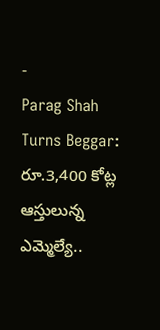-
Parag Shah Turns Beggar: రూ.3,400 కోట్ల ఆస్తులున్న ఎమ్మెల్యే..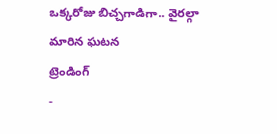ఒక్కరోజు బిచ్చగాడిగా.. వైరల్గా మారిన ఘటన
ట్రెండింగ్
-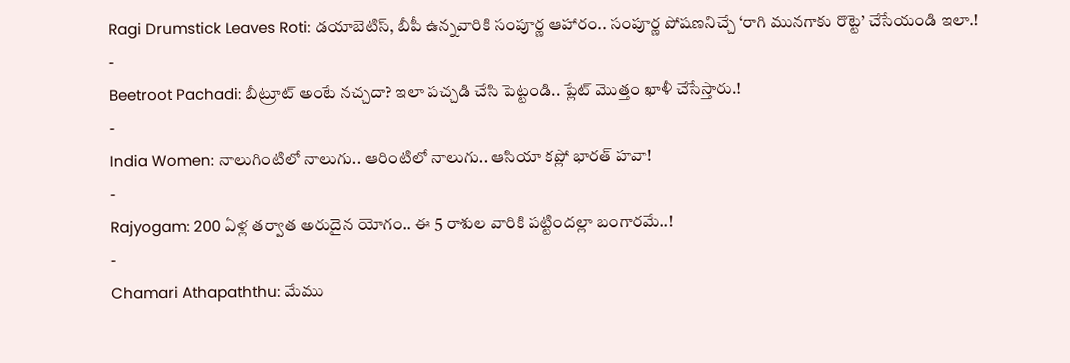Ragi Drumstick Leaves Roti: డయాబెటిస్, బీపీ ఉన్నవారికి సంపూర్ణ ఆహారం.. సంపూర్ణ పోషణనిచ్చే ‘రాగి మునగాకు రొట్టె’ చేసేయండి ఇలా.!
-
Beetroot Pachadi: బీట్రూట్ అంటే నచ్చదా? ఇలా పచ్చడి చేసి పెట్టండి.. ప్లేట్ మొత్తం ఖాళీ చేసేస్తారు.!
-
India Women: నాలుగింటిలో నాలుగు.. ఆరింటిలో నాలుగు.. ఆసియా కప్లో భారత్ హవా!
-
Rajyogam: 200 ఏళ్ల తర్వాత అరుదైన యోగం.. ఈ 5 రాశుల వారికి పట్టిందల్లా బంగారమే..!
-
Chamari Athapaththu: మేము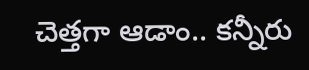చెత్తగా ఆడాం.. కన్నీరు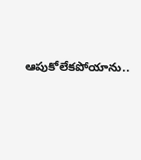ఆపుకోలేకపోయాను..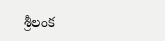శ్రీలంక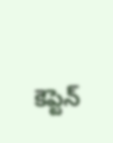కెప్టెన్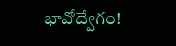భావోద్వేగం!